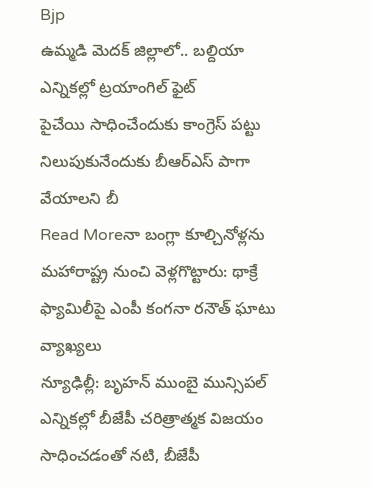Bjp
ఉమ్మడి మెదక్ జిల్లాలో.. బల్దియా ఎన్నికల్లో ట్రయాంగిల్ ఫైట్
పైచేయి సాధించేందుకు కాంగ్రెస్ పట్టు నిలుపుకునేందుకు బీఆర్ఎస్ పాగా వేయాలని బీ
Read Moreనా బంగ్లా కూల్చినోళ్లను మహారాష్ట్ర నుంచి వెళ్లగొట్టారు: థాక్రే ఫ్యామిలీపై ఎంపీ కంగనా రనౌత్ ఘాటు వ్యాఖ్యలు
న్యూఢిల్లీ: బృహన్ ముంబై మున్సిపల్ ఎన్నికల్లో బీజేపీ చరిత్రాత్మక విజయం సాధించడంతో నటి, బీజేపీ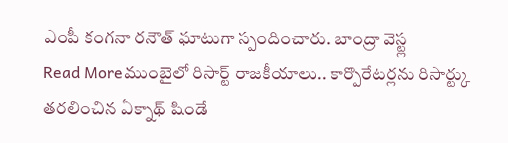ఎంపీ కంగనా రనౌత్ ఘాటుగా స్పందించారు. బాంద్రా వెస్ట్ల
Read Moreముంబైలో రిసార్ట్ రాజకీయాలు.. కార్పొరేటర్లను రిసార్ట్కు తరలించిన ఏక్నాథ్ షిండే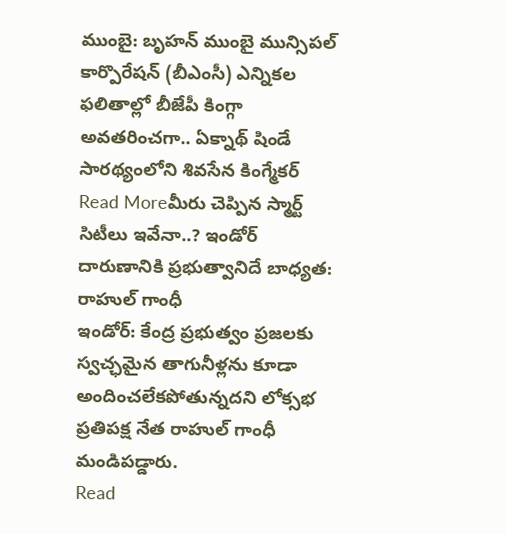ముంబై: బృహన్ ముంబై మున్సిపల్ కార్పొరేషన్ (బీఎంసీ) ఎన్నికల ఫలితాల్లో బీజేపీ కింగ్గా అవతరించగా.. ఏక్నాథ్ షిండే సారథ్యంలోని శివసేన కింగ్మేకర్
Read Moreమీరు చెప్పిన స్మార్ట్ సిటీలు ఇవేనా..? ఇండోర్ దారుణానికి ప్రభుత్వానిదే బాధ్యత: రాహుల్ గాంధీ
ఇండోర్: కేంద్ర ప్రభుత్వం ప్రజలకు స్వచ్ఛమైన తాగునీళ్లను కూడా అందించలేకపోతున్నదని లోక్సభ ప్రతిపక్ష నేత రాహుల్ గాంధీ మండిపడ్డారు.
Read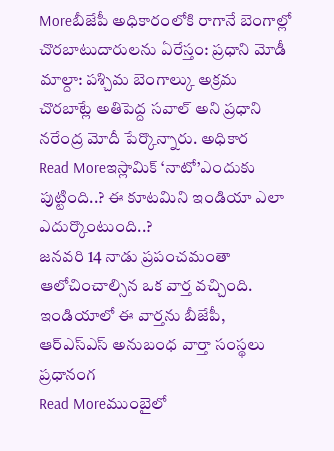Moreబీజేపీ అధికారంలోకి రాగానే బెంగాల్లో చొరబాటుదారులను ఏరేస్తం: ప్రధాని మోడీ
మాల్దా: పశ్చిమ బెంగాల్కు అక్రమ చొరబాట్లే అతిపెద్ద సవాల్ అని ప్రధాని నరేంద్ర మోదీ పేర్కొన్నారు. అధికార
Read Moreఇస్లామిక్ ‘నాటో’ఎందుకు పుట్టింది..? ఈ కూటమిని ఇండియా ఎలా ఎదుర్కొంటుంది..?
జనవరి 14 నాడు ప్రపంచమంతా ఆలోచించాల్సిన ఒక వార్త వచ్చింది. ఇండియాలో ఈ వార్తను బీజేపీ, ఆర్ఎస్ఎస్ అనుబంధ వార్తా సంస్థలు ప్రధానంగ
Read Moreముంబైలో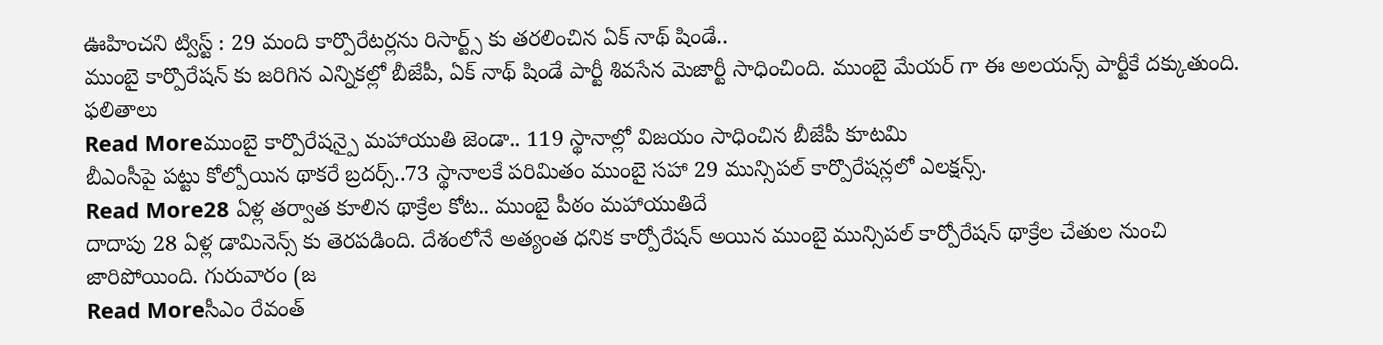ఊహించని ట్విస్ట్ : 29 మంది కార్పొరేటర్లను రిసార్ట్స్ కు తరలించిన ఏక్ నాథ్ షిండే..
ముంబై కార్పొరేషన్ కు జరిగిన ఎన్నికల్లో బీజేపీ, ఏక్ నాథ్ షిండే పార్టీ శివసేన మెజార్టీ సాధించింది. ముంబై మేయర్ గా ఈ అలయన్స్ పార్టీకే దక్కుతుంది. ఫలితాలు
Read Moreముంబై కార్పొరేషన్పై మహాయుతి జెండా.. 119 స్థానాల్లో విజయం సాధించిన బీజేపీ కూటమి
బీఎంసీపై పట్టు కోల్పోయిన థాకరే బ్రదర్స్..73 స్థానాలకే పరిమితం ముంబై సహా 29 మున్సిపల్ కార్పొరేషన్లలో ఎలక్షన్స్.
Read More28 ఏళ్ల తర్వాత కూలిన థాక్రేల కోట.. ముంబై పీఠం మహాయుతిదే
దాదాపు 28 ఏళ్ల డామినెన్స్ కు తెరపడింది. దేశంలోనే అత్యంత ధనిక కార్పోరేషన్ అయిన ముంబై మున్సిపల్ కార్పోరేషన్ థాక్రేల చేతుల నుంచి జారిపోయింది. గురువారం (జ
Read Moreసీఎం రేవంత్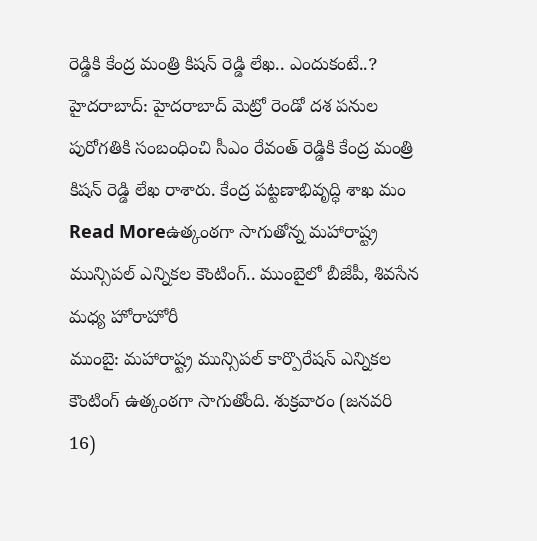రెడ్డికి కేంద్ర మంత్రి కిషన్ రెడ్డి లేఖ.. ఎందుకంటే..?
హైదరాబాద్: హైదరాబాద్ మెట్రో రెండో దశ పనుల పురోగతికి సంబంధించి సీఎం రేవంత్ రెడ్డికి కేంద్ర మంత్రి కిషన్ రెడ్డి లేఖ రాశారు. కేంద్ర పట్టణాభివృద్ధి శాఖ మం
Read Moreఉత్కంఠగా సాగుతోన్న మహారాష్ట్ర మున్సిపల్ ఎన్నికల కౌంటింగ్.. ముంబైలో బీజేపీ, శివసేన మధ్య హోరాహోరీ
ముంబై: మహారాష్ట్ర మున్సిపల్ కార్పొరేషన్ ఎన్నికల కౌంటింగ్ ఉత్కంఠగా సాగుతోంది. శుక్రవారం (జనవరి 16)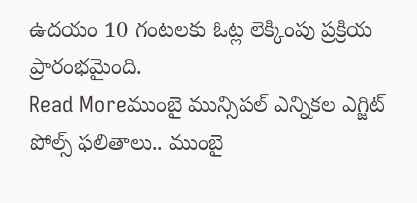ఉదయం 10 గంటలకు ఓట్ల లెక్కింపు ప్రక్రియ ప్రారంభమైంది.
Read Moreముంబై మున్సిపల్ ఎన్నికల ఎగ్జిట్ పోల్స్ ఫలితాలు.. ముంబై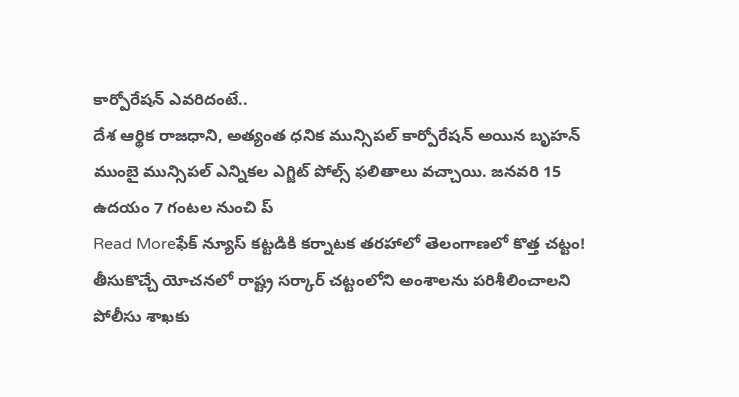కార్పోరేషన్ ఎవరిదంటే..
దేశ ఆర్థిక రాజధాని, అత్యంత ధనిక మున్సిపల్ కార్పోరేషన్ అయిన బృహన్ ముంబై మున్సిపల్ ఎన్నికల ఎగ్జిట్ పోల్స్ ఫలితాలు వచ్చాయి. జనవరి 15 ఉదయం 7 గంటల నుంచి ప్
Read Moreఫేక్ న్యూస్ కట్టడికి కర్నాటక తరహాలో తెలంగాణలో కొత్త చట్టం!
తీసుకొచ్చే యోచనలో రాష్ట్ర సర్కార్ చట్టంలోని అంశాలను పరిశీలించాలని పోలీసు శాఖకు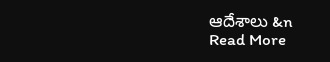ఆదేశాలు &n
Read More